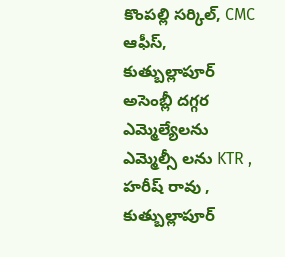కొంపల్లి సర్కిల్, CMC ఆఫీస్, కుత్బుల్లాపూర్
అసెంబ్లీ దగ్గర ఎమ్మెల్యేలను ఎమ్మెల్సీ లను KTR , హరీష్ రావు , కుత్బుల్లాపూర్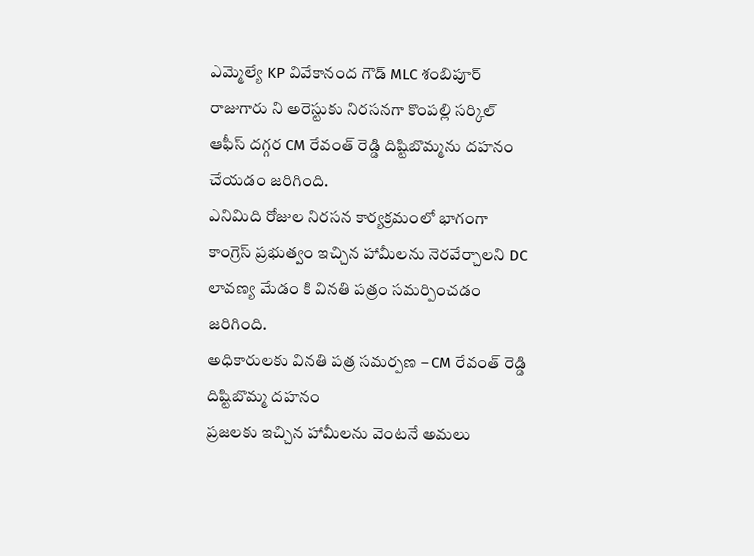ఎమ్మెల్యే KP వివేకానంద గౌడ్ MLC శంబిపూర్ రాజుగారు ని అరెస్టుకు నిరసనగా కొంపల్లి సర్కిల్ ఆఫీస్ దగ్గర CM రేవంత్ రెడ్డి దిష్టిబొమ్మను దహనం చేయడం జరిగింది.
ఎనిమిది రోజుల నిరసన కార్యక్రమంలో భాగంగా కాంగ్రెస్ ప్రభుత్వం ఇచ్చిన హామీలను నెరవేర్చాలని DC లావణ్య మేడం కి వినతి పత్రం సమర్పించడం జరిగింది.
అధికారులకు వినతి పత్ర సమర్పణ – CM రేవంత్ రెడ్డి దిష్టిబొమ్మ దహనం
ప్రజలకు ఇచ్చిన హామీలను వెంటనే అమలు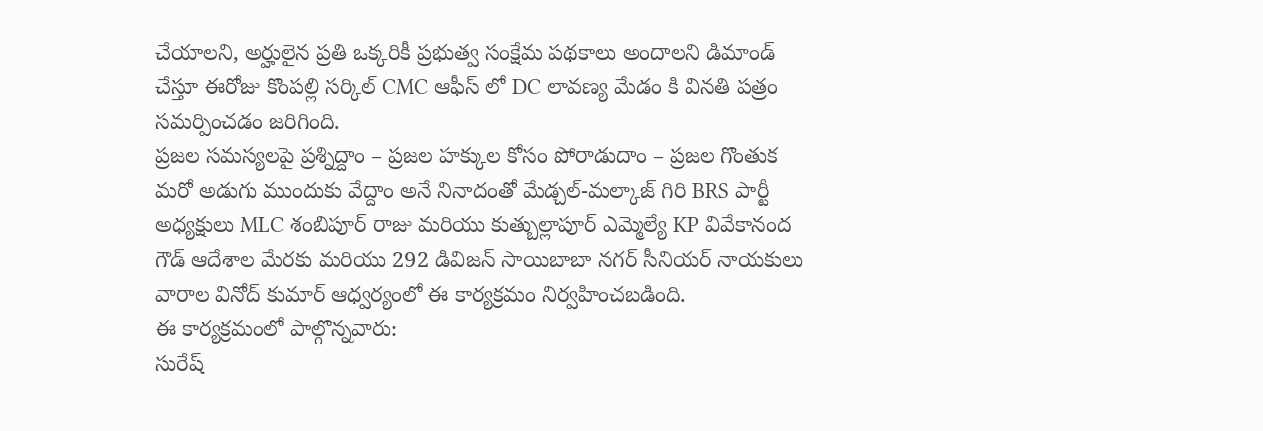చేయాలని, అర్హులైన ప్రతి ఒక్కరికీ ప్రభుత్వ సంక్షేమ పథకాలు అందాలని డిమాండ్ చేస్తూ ఈరోజు కొంపల్లి సర్కిల్ CMC ఆఫీస్ లో DC లావణ్య మేడం కి వినతి పత్రం సమర్పించడం జరిగింది.
ప్రజల సమస్యలపై ప్రశ్నిద్దాం – ప్రజల హక్కుల కోసం పోరాడుదాం – ప్రజల గొంతుక మరో అడుగు ముందుకు వేద్దాం అనే నినాదంతో మేడ్చల్-మల్కాజ్ గిరి BRS పార్టీ అధ్యక్షులు MLC శంబిపూర్ రాజు మరియు కుత్బుల్లాపూర్ ఎమ్మెల్యే KP వివేకానంద గౌడ్ ఆదేశాల మేరకు మరియు 292 డివిజన్ సాయిబాబా నగర్ సీనియర్ నాయకులు వారాల వినోద్ కుమార్ ఆధ్వర్యంలో ఈ కార్యక్రమం నిర్వహించబడింది.
ఈ కార్యక్రమంలో పాల్గొన్నవారు:
సురేష్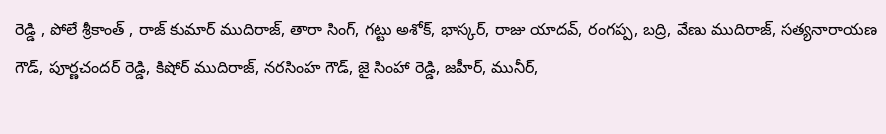రెడ్డి , పోలే శ్రీకాంత్ , రాజ్ కుమార్ ముదిరాజ్, తారా సింగ్, గట్టు అశోక్, భాస్కర్, రాజు యాదవ్, రంగప్ప, బద్రి, వేణు ముదిరాజ్, సత్యనారాయణ గౌడ్, పూర్ణచందర్ రెడ్డి, కిషోర్ ముదిరాజ్, నరసింహ గౌడ్, జై సింహా రెడ్డి, జహీర్, మునీర్,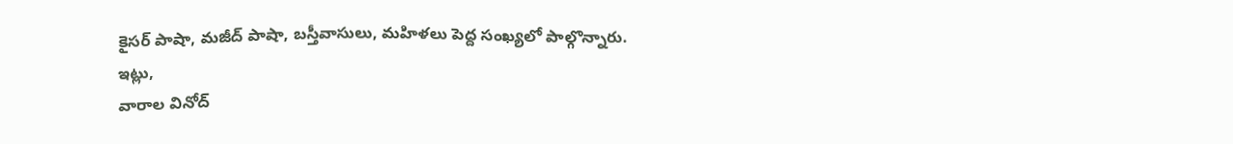కైసర్ పాషా, మజీద్ పాషా, బస్తీవాసులు, మహిళలు పెద్ద సంఖ్యలో పాల్గొన్నారు.
ఇట్లు,
వారాల వినోద్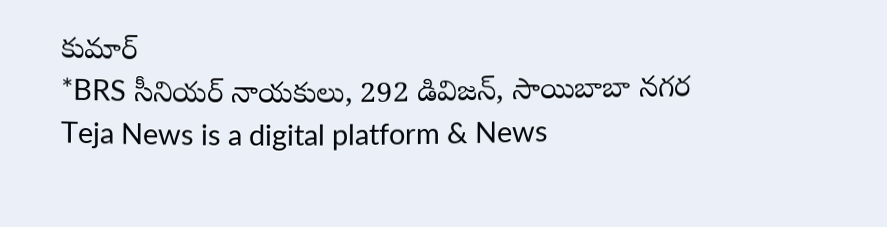కుమార్
*BRS సీనియర్ నాయకులు, 292 డివిజన్, సాయిబాబా నగర
Teja News is a digital platform & News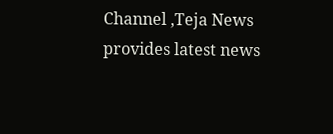Channel ,Teja News provides latest news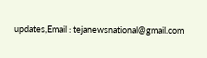updates,Email : tejanewsnational@gmail.com